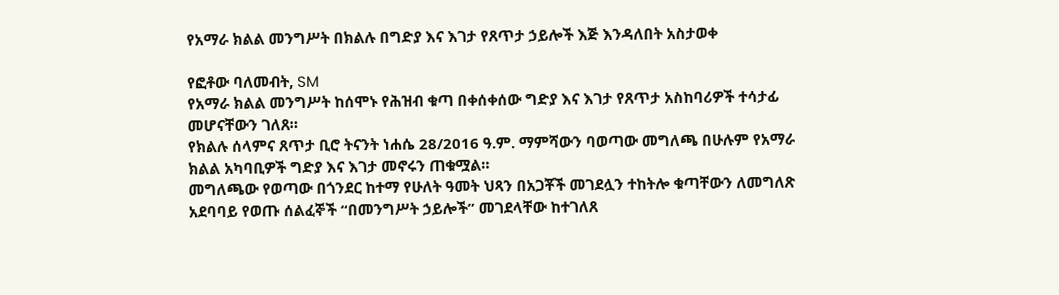የአማራ ክልል መንግሥት በክልሉ በግድያ እና እገታ የጸጥታ ኃይሎች እጅ እንዳለበት አስታወቀ

የፎቶው ባለመብት, SM
የአማራ ክልል መንግሥት ከሰሞኑ የሕዝብ ቁጣ በቀሰቀሰው ግድያ እና እገታ የጸጥታ አስከባሪዎች ተሳታፊ መሆናቸውን ገለጸ።
የክልሉ ሰላምና ጸጥታ ቢሮ ትናንት ነሐሴ 28/2016 ዓ.ም. ማምሻውን ባወጣው መግለጫ በሁሉም የአማራ ክልል አካባቢዎች ግድያ እና እገታ መኖሩን ጠቁሟል።
መግለጫው የወጣው በጎንደር ከተማ የሁለት ዓመት ህጻን በአጋቾች መገደሏን ተከትሎ ቁጣቸውን ለመግለጽ አደባባይ የወጡ ሰልፈኞች “በመንግሥት ኃይሎች” መገደላቸው ከተገለጸ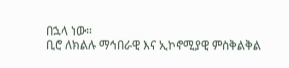በኋላ ነው።
ቢሮ ለክልሉ ማኅበራዊ እና ኢኮኖሚያዊ ምስቅልቅል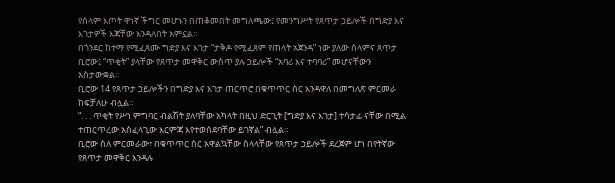የሰላም እጦት ዋነኛ ችግር መሆኑን በጠቆመበት መግለጫው፤ የመንግሥት የጸጥታ ኃይሎች በግድያ እና እገታዎች እጃቸው እንዳለበት አምኗል።
በጎንደር ከተማ የሚፈጸሙ ግድያ እና እገታ “ታቅዶ የሚፈጸም የጠላት አጀንዳ” ነው ያለው ሰላምና ጸጥታ ቢሮው፤ “ጥቂት” ያላቸው የጸጥታ መዋቅር ውስጥ ያሉ ኃይሎች “አባሪ እና ተባባሪ” መሆናቸውን አስታውቋል።
ቢሮው 14 የጸጥታ ኃይሎችን በግድያ እና እገታ ጠርጥሮ በቁጥጥር ስር እንዳዋለ በመግለጽ ምርመራ ከፍቻለሁ ብሏል።
“. . . ጥቂት የሥነ ምግባር ብልሽት ያለባቸው አካላት በዚህ ድርጊት [ግድያ እና እገታ] ተሳታፊ ናቸው በሚል ተጠርጥረው አስፈላጊው እርምጃ እየተወሰደባቸው ይገኛል” ብሏል።
ቢሮው ስለ ምርመራው፣ በቁጥጥር ስር አዋልኳቸው ስላላቸው የጸጥታ ኃይሎች ደረጀም ሆነ በየትኛው የጸጥታ መዋቅር እንዳሉ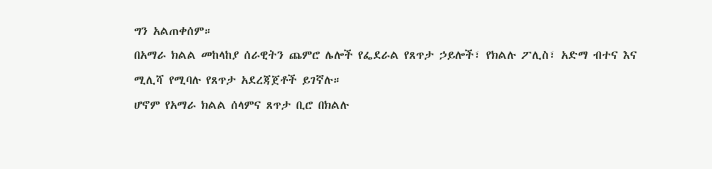ግን አልጠቀሰም።
በአማራ ክልል መከላከያ ሰራዊትን ጨምሮ ሌሎች የፌደራል የጸጥታ ኃይሎች፣ የክልሉ ፖሊስ፣ አድማ ብተና እና ሚሊሻ የሚባሉ የጸጥታ አደረጃጀቶች ይገኛሉ።
ሆኖም የአማራ ክልል ሰላምና ጸጥታ ቢሮ በክልሉ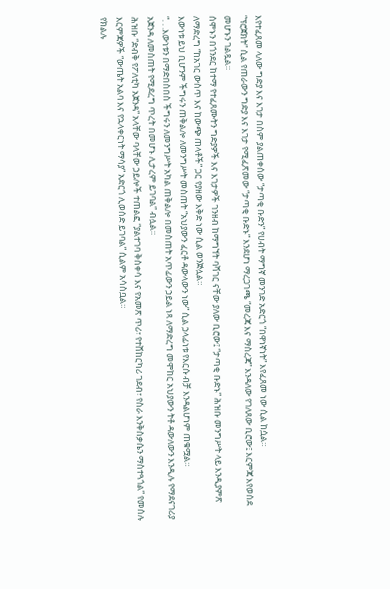እየተፈጸመ ላለው ግድያ እና እገታ በስም ያልጠቀሰው “ታጣቂ ቡድን” የሀብት ማግኛ መንገድ አድርጎ “በዋነኛነት” እየፈጸመ ነው ሲል ከሷል።
“ፕሮጀክት” ሲል የጠራውን ግድያ እና እገታ የሚፈጽመው “ታጣቂ ቡድኑ” እንደሆነ ማረጋገጫ “መረጃ እና ማስረጃ” እንዳለው የገለጸው ቢሮው፤ እርምጃ እየወሰደ መሆኑን ገልጿል።
ሰሞኑን በጎንደር ከተማ የተፈጸሙትን ግድያዎች እና እገታዎች ገንዘብ ከማግኘት ባሻገር ናቸው ያለው ቢሮው፤ “ታጣቂ ቡድኑ” ሕዝቡ መንግሥት ላይ እንዲያምጽ ለማድረግ “ከአገር ውስጥ እና ከውጭ ጠላቶች” ጋር የያዘው እቅድ ነው ሲል ወንጅሏል።
እውነቱ ይህ ቢሆንም ችግሩን ጠቅልሎ ለመንግሥት መስጠት “አህያውን ፈርቶ ዳውላውን ነው” ሲል ኃላፊነቱ የእርሱ ብቻ እንዳልሆነም ጠቁሟል።
“. . .እውነቱን በማድበስበስ ችግሩን ለመንግሥት አካል ጠቅልሎ በመስጠት አጥፊውን ኃይል ነጻ ለማድረግ መሞከር አህያውን ትቶ ዳውለውን እንዲሉ የማደናገሪያ አጀንዳ ለመስጠት የሚደረግ ጥረት በመሆኑ ሊታረም ይገባል” ብሏል።
ሕዝቡ “ድብቅ የፖለቲካ አጀንዳ” አላቸው ባላቸው ኃይሎች ተጠልፎ “ያልተገባ ቅስቀሳ እና የአመጽ ጥሪ፣ የተሸከርካሪ ገደብ፣ የስራ እንቅስቃሴን ማስተጓጎል” የመሰሉ እርምጃዎች “ውጤት አልባ እና የኋላቀርነት ማሳያ” አድርጎ ሊወሰድ ይገባል” ሲልም አሳስቧል።
የክልሉ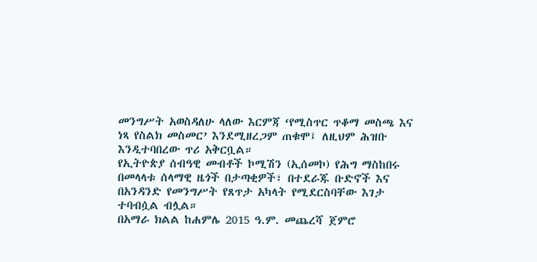መንግሥት አወስዳለሁ ላለው እርምጃ ‘የሚስጥር ጥቆማ መስጫ እና ነጻ የስልክ መስመር’ እንደሚዘረጋም ጠቁሞ፤ ለዚህም ሕዝቡ እንዲተባበረው ጥሪ አቅርቧል።
የኢትዮጵያ ሰብዓዊ መብቶች ኮሚሽን (ኢሰመኮ) የሕግ ማስከበሩ በመላላቱ ሰላማዊ ዜጎች በታጣቂዎች፣ በተደራጁ ቡድኖች እና በአንዳንድ የመንግሥት የጸጥታ አካላት የሚደርስባቸው እገታ ተባብሷል ብሏል።
በአማራ ክልል ከሐምሌ 2015 ዓ.ም. መጨረሻ ጀምሮ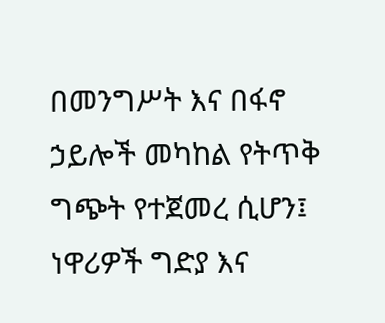በመንግሥት እና በፋኖ ኃይሎች መካከል የትጥቅ ግጭት የተጀመረ ሲሆን፤ ነዋሪዎች ግድያ እና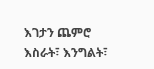እገታን ጨምሮ እስራት፣ እንግልት፣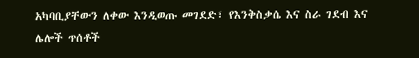አካባቢያቸውን ለቀው እንዲወጡ መገደድ፣ የእንቅስቃሴ እና ስራ ገደብ እና ሌሎች ጥሰቶች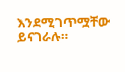እንደሚገጥሟቸው ይናገራሉ።